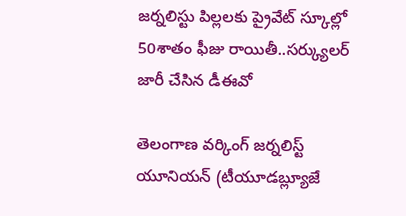జర్నలిస్టు పిల్లలకు ప్రైవేట్ స్కూల్లో 50శాతం ఫీజు రాయితీ..సర్క్యులర్ జారీ చేసిన డీఈవో

తెలంగాణ వర్కింగ్ జర్నలిస్ట్ యూనియన్ (టీయూడబ్ల్యూజే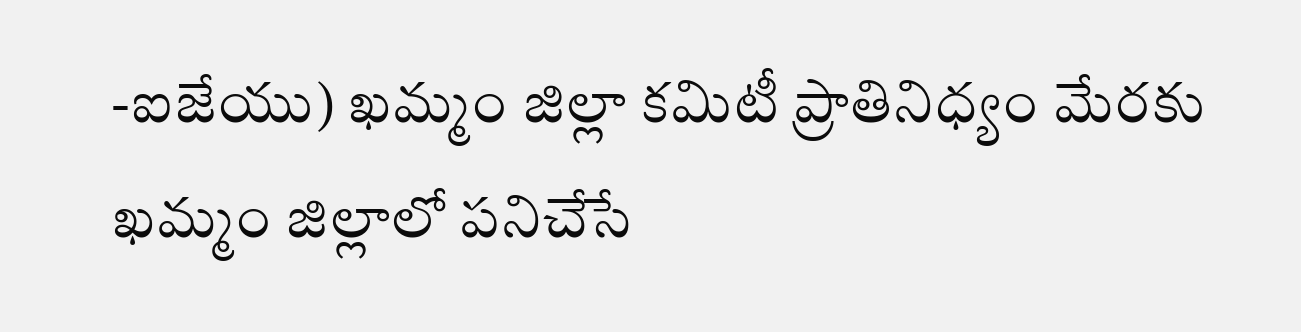-ఐజేయు) ఖమ్మం జిల్లా కమిటీ ప్రాతినిధ్యం మేరకు ఖమ్మం జిల్లాలో పనిచేసే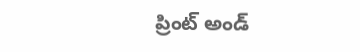ప్రింట్ అండ్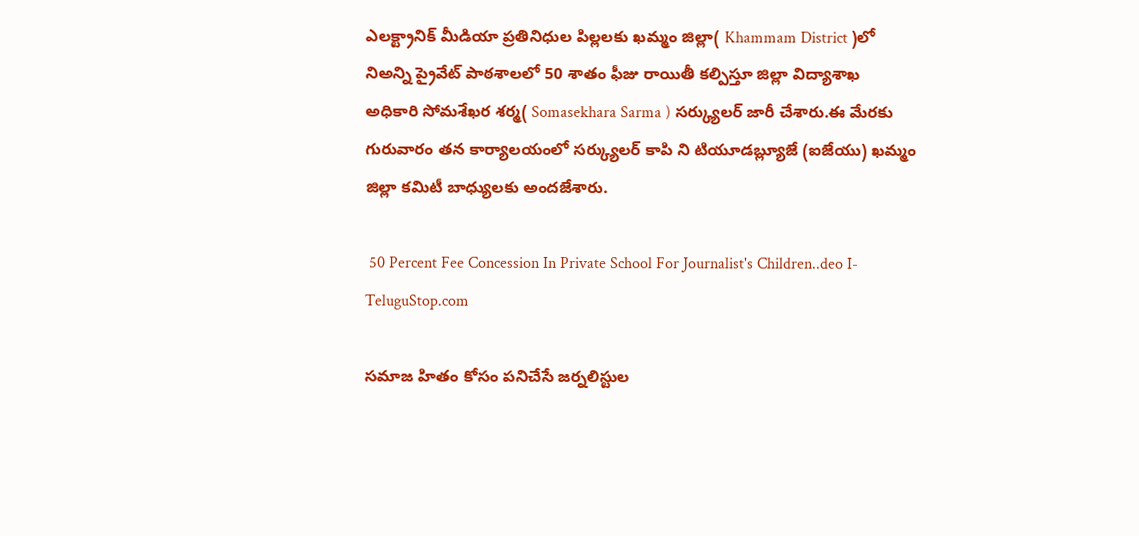ఎలక్ట్రానిక్ మీడియా ప్రతినిధుల పిల్లలకు ఖమ్మం జిల్లా( Khammam District )లో నిఅన్ని ప్రైవేట్ పాఠశాలలో 50 శాతం ఫీజు రాయితీ కల్పిస్తూ జిల్లా విద్యాశాఖ అధికారి సోమశేఖర శర్మ( Somasekhara Sarma ) సర్క్యులర్ జారీ చేశారు.ఈ మేరకు గురువారం తన కార్యాలయంలో సర్క్యులర్ కాపి ని టియూడబ్ల్యూజే (ఐజేయు) ఖమ్మం జిల్లా కమిటీ బాధ్యులకు అందజేశారు.

 50 Percent Fee Concession In Private School For Journalist's Children..deo I-TeluguStop.com

సమాజ హితం కోసం పనిచేసే జర్నలిస్టుల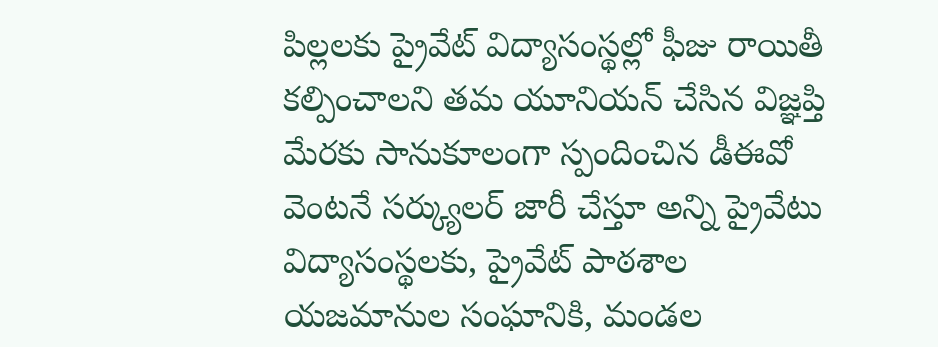పిల్లలకు ప్రైవేట్ విద్యాసంస్థల్లో ఫీజు రాయితీ కల్పించాలని తమ యూనియన్ చేసిన విజ్ఞప్తి మేరకు సానుకూలంగా స్పందించిన డీఈవో వెంటనే సర్క్యులర్ జారీ చేస్తూ అన్ని ప్రైవేటు విద్యాసంస్థలకు, ప్రైవేట్ పాఠశాల యజమానుల సంఘానికి, మండల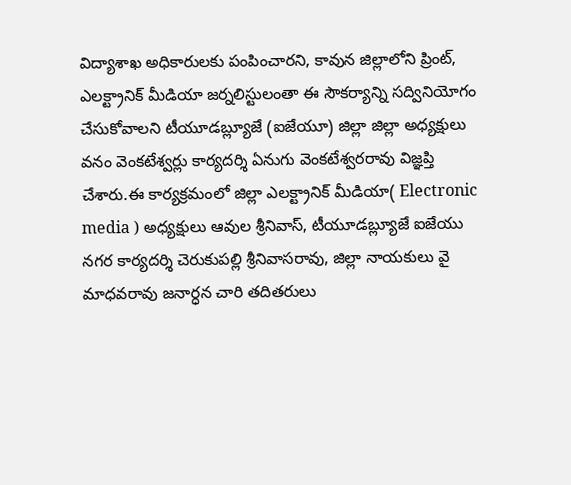విద్యాశాఖ అధికారులకు పంపించారని, కావున జిల్లాలోని ప్రింట్, ఎలక్ట్రానిక్ మీడియా జర్నలిస్టులంతా ఈ సౌకర్యాన్ని సద్వినియోగం చేసుకోవాలని టీయూడబ్ల్యూజే (ఐజేయూ) జిల్లా జిల్లా అధ్యక్షులు వనం వెంకటేశ్వర్లు కార్యదర్శి ఏనుగు వెంకటేశ్వరరావు విజ్ఞప్తి చేశారు.ఈ కార్యక్రమంలో జిల్లా ఎలక్ట్రానిక్ మీడియా( Electronic media ) అధ్యక్షులు ఆవుల శ్రీనివాస్, టీయూడబ్ల్యూజే ఐజేయు నగర కార్యదర్శి చెరుకుపల్లి శ్రీనివాసరావు, జిల్లా నాయకులు వై మాధవరావు జనార్ధన చారి తదితరులు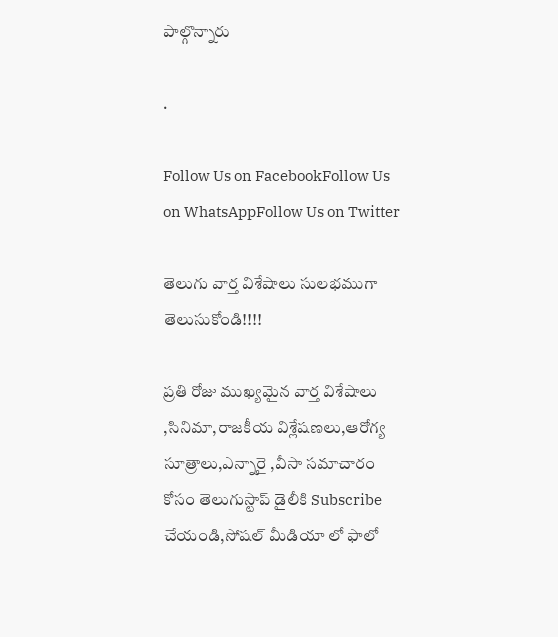పాల్గొన్నారు

.

Follow Us on FacebookFollow Us on WhatsAppFollow Us on Twitter

తెలుగు వార్త విశేషాలు సులభముగా తెలుసుకోండి!!!!

ప్రతి రోజు ముఖ్యమైన వార్త విశేషాలు ,సినిమా,రాజకీయ విశ్లేషణలు,ఆరోగ్య సూత్రాలు,ఎన్నారై ,వీసా సమాచారం కోసం తెలుగుస్టాప్ డైలీకి Subscribe చేయండి,సోషల్ మీడియా లో ఫాలో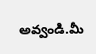అవ్వండి.మీ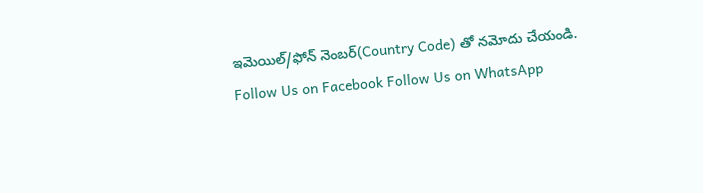ఇమెయిల్/ఫోన్ నెంబర్(Country Code) తో నమోదు చేయండి.
Follow Us on Facebook Follow Us on WhatsApp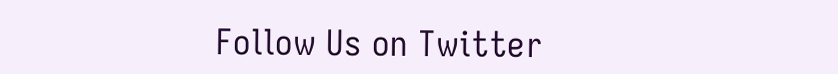Follow Us on Twitter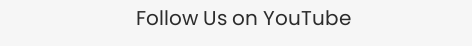Follow Us on YouTube